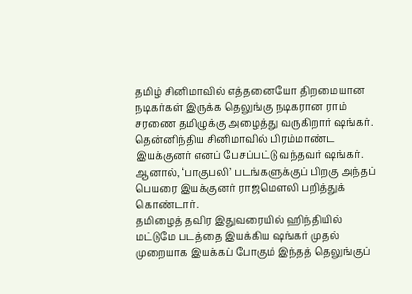தமிழ் சினிமாவில் எத்தனையோ திறமையான நடிகர்கள் இருக்க தெலுங்கு நடிகரான ராம் சரணை தமிழுக்கு அழைத்து வருகிறார் ஷங்கர்.
தென்னிந்திய சினிமாவில் பிரம்மாண்ட இயக்குனர் எனப் பேசப்பட்டு வந்தவர் ஷங்கர். ஆனால், ‘பாகுபலி’ படங்களுக்குப் பிறகு அந்தப் பெயரை இயக்குனர் ராஜமௌலி பறித்துக் கொண்டார்.
தமிழைத் தவிர இதுவரையில் ஹிந்தியில் மட்டுமே படத்தை இயக்கிய ஷங்கர் முதல் முறையாக இயக்கப் போகும் இந்தத் தெலுங்குப்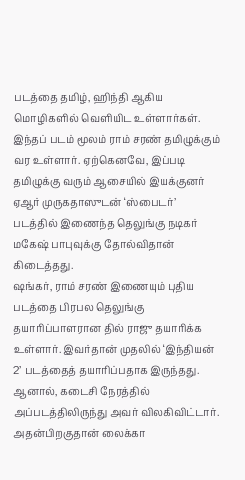படத்தை தமிழ், ஹிந்தி ஆகிய மொழிகளில் வெளியிட உள்ளார்கள்.
இந்தப் படம் மூலம் ராம் சரண் தமிழுக்கும் வர உள்ளார். ஏற்கெனவே, இப்படி தமிழுக்கு வரும் ஆசையில் இயக்குனர் ஏஆர் முருகதாஸுடன் ‘ஸ்பைடர்’ படத்தில் இணைந்த தெலுங்கு நடிகர் மகேஷ் பாபுவுக்கு தோல்விதான் கிடைத்தது.
ஷங்கர், ராம் சரண் இணையும் புதிய படத்தை பிரபல தெலுங்கு தயாரிப்பாளரான தில் ராஜு தயாரிக்க உள்ளார். இவர்தான் முதலில் ‘இந்தியன் 2’ படத்தைத் தயாரிப்பதாக இருந்தது. ஆனால், கடைசி நேரத்தில் அப்படத்திலிருந்து அவர் விலகிவிட்டார். அதன்பிறகுதான் லைக்கா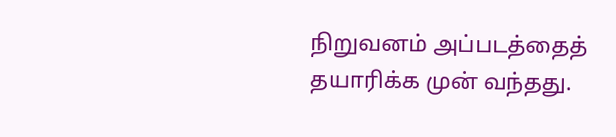நிறுவனம் அப்படத்தைத் தயாரிக்க முன் வந்தது.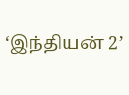‘இந்தியன் 2’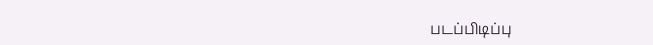படப்பிடிப்பு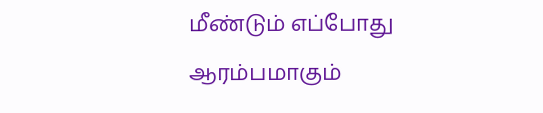மீண்டும் எப்போது ஆரம்பமாகும்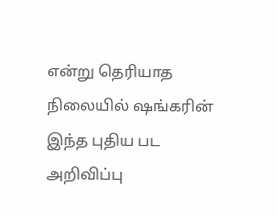என்று தெரியாத நிலையில் ஷங்கரின் இந்த புதிய பட அறிவிப்பு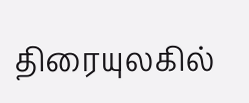திரையுலகில்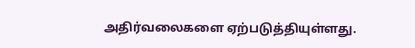அதிர்வலைகளை ஏற்படுத்தியுள்ளது.